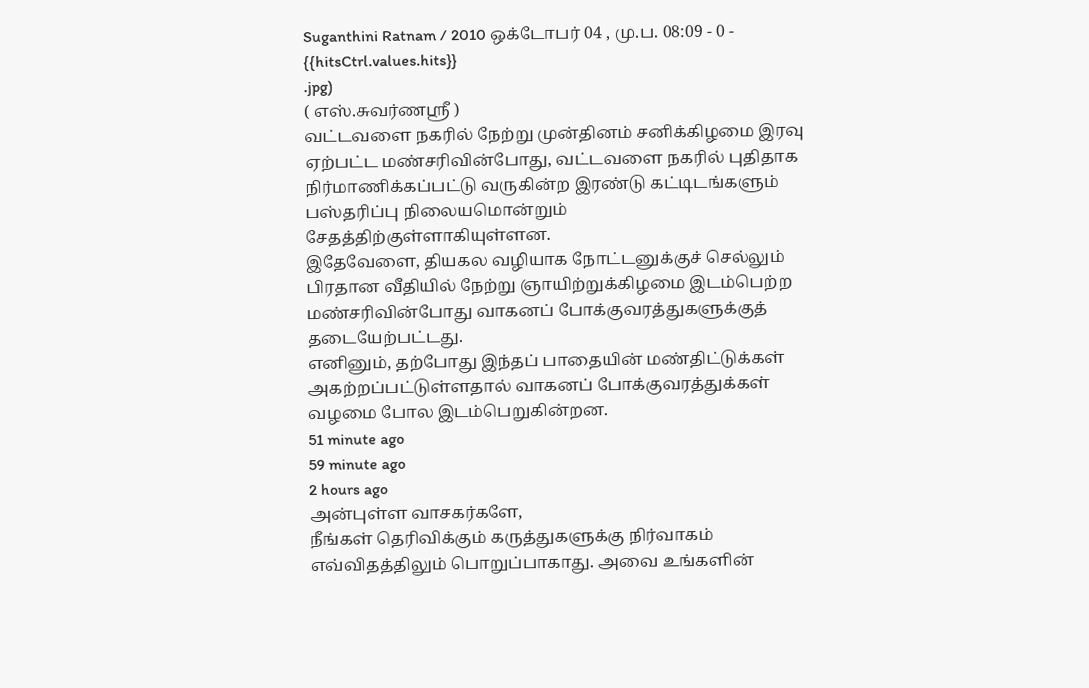Suganthini Ratnam / 2010 ஒக்டோபர் 04 , மு.ப. 08:09 - 0 - {{hitsCtrl.values.hits}}
.jpg)
( எஸ்.சுவர்ணஸ்ரீ )
வட்டவளை நகரில் நேற்று முன்தினம் சனிக்கிழமை இரவு ஏற்பட்ட மண்சரிவின்போது, வட்டவளை நகரில் புதிதாக நிர்மாணிக்கப்பட்டு வருகின்ற இரண்டு கட்டிடங்களும் பஸ்தரிப்பு நிலையமொன்றும் சேதத்திற்குள்ளாகியுள்ளன.
இதேவேளை, தியகல வழியாக நோட்டனுக்குச் செல்லும் பிரதான வீதியில் நேற்று ஞாயிற்றுக்கிழமை இடம்பெற்ற மண்சரிவின்போது வாகனப் போக்குவரத்துகளுக்குத் தடையேற்பட்டது.
எனினும், தற்போது இந்தப் பாதையின் மண்திட்டுக்கள் அகற்றப்பட்டுள்ளதால் வாகனப் போக்குவரத்துக்கள் வழமை போல இடம்பெறுகின்றன.
51 minute ago
59 minute ago
2 hours ago
அன்புள்ள வாசகர்களே,
நீங்கள் தெரிவிக்கும் கருத்துகளுக்கு நிர்வாகம் எவ்விதத்திலும் பொறுப்பாகாது. அவை உங்களின்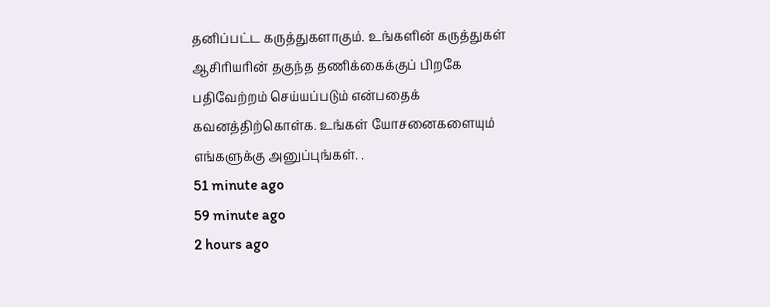தனிப்பட்ட கருத்துகளாகும். உங்களின் கருத்துகள் ஆசிரியரின் தகுந்த தணிக்கைக்குப் பிறகே பதிவேற்றம் செய்யப்படும் என்பதைக் கவனத்திற்கொள்க. உங்கள் யோசனைகளையும் எங்களுக்கு அனுப்புங்கள். .
51 minute ago
59 minute ago
2 hours ago